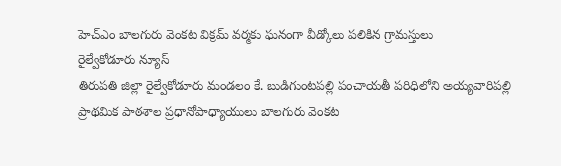హెచ్ఎం బాలగురు వెంకట విక్రమ్ వర్మకు ఘనంగా వీడ్కోలు పలికిన గ్రామస్తులు
రైల్వేకోడూరు న్యూస్
తిరుపతి జిల్లా రైల్వేకోడూరు మండలం కే. బుడిగుంటపల్లి పంచాయతీ పరిధిలోని అయ్యవారిపల్లి ప్రాథమిక పాఠశాల ప్రధానోపాధ్యాయులు బాలగురు వెంకట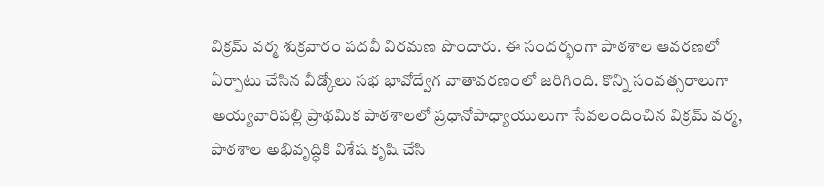విక్రమ్ వర్మ శుక్రవారం పదవీ విరమణ పొందారు. ఈ సందర్భంగా పాఠశాల ఆవరణలో ఏర్పాటు చేసిన వీడ్కోలు సభ భావోద్వేగ వాతావరణంలో జరిగింది. కొన్ని సంవత్సరాలుగా అయ్యవారిపల్లి ప్రాథమిక పాఠశాలలో ప్రధానోపాధ్యాయులుగా సేవలందించిన విక్రమ్ వర్మ, పాఠశాల అభివృద్ధికి విశేష కృషి చేసి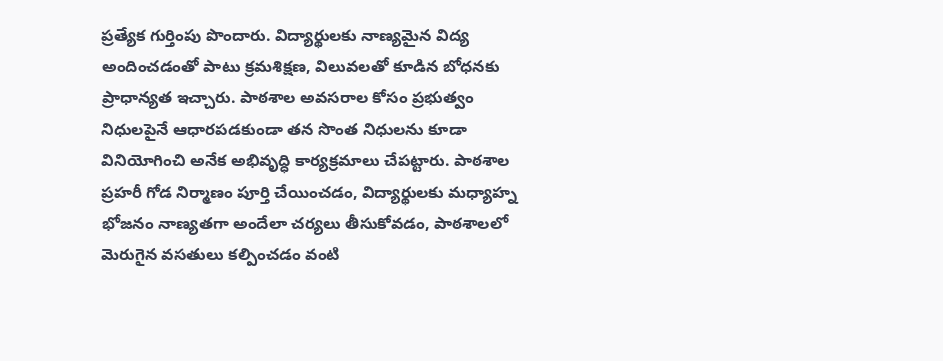ప్రత్యేక గుర్తింపు పొందారు. విద్యార్థులకు నాణ్యమైన విద్య అందించడంతో పాటు క్రమశిక్షణ, విలువలతో కూడిన బోధనకు ప్రాధాన్యత ఇచ్చారు. పాఠశాల అవసరాల కోసం ప్రభుత్వం నిధులపైనే ఆధారపడకుండా తన సొంత నిధులను కూడా వినియోగించి అనేక అభివృద్ధి కార్యక్రమాలు చేపట్టారు. పాఠశాల ప్రహరీ గోడ నిర్మాణం పూర్తి చేయించడం, విద్యార్థులకు మధ్యాహ్న భోజనం నాణ్యతగా అందేలా చర్యలు తీసుకోవడం, పాఠశాలలో మెరుగైన వసతులు కల్పించడం వంటి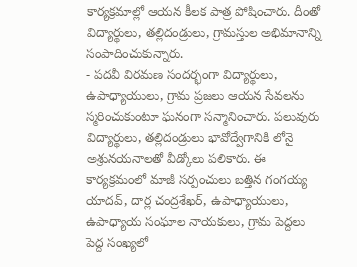కార్యక్రమాల్లో ఆయన కీలక పాత్ర పోషించారు. దీంతో విద్యార్థులు, తల్లిదండ్రులు, గ్రామస్తుల అభిమానాన్ని సంపాదించుకున్నారు.
- పదవీ విరమణ సందర్భంగా విద్యార్థులు, ఉపాధ్యాయులు, గ్రామ ప్రజలు ఆయన సేవలను స్మరించుకుంటూ ఘనంగా సన్మానించారు. పలువురు విద్యార్థులు, తల్లిదండ్రులు భావోద్వేగానికి లోనై అశ్రునయనాలతో వీడ్కోలు పలికారు. ఈ కార్యక్రమంలో మాజీ సర్పంచులు బత్తిన గంగయ్య యాదవ్, దార్ల చంద్రశేఖర్, ఉపాధ్యాయులు, ఉపాధ్యాయ సంఘాల నాయకులు, గ్రామ పెద్దలు పెద్ద సంఖ్యలో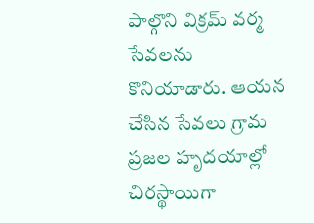పాల్గొని విక్రమ్ వర్మ సేవలను కొనియాడారు. ఆయన చేసిన సేవలు గ్రామ ప్రజల హృదయాల్లో చిరస్థాయిగా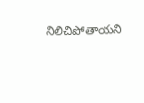నిలిచిపోతాయని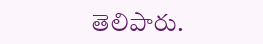తెలిపారు.